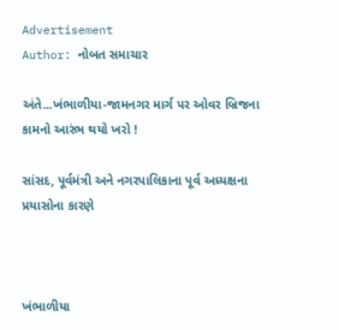Advertisement
Author: નોબત સમાચાર

અંતે...ખંભાળીયા-જામનગર માર્ગ પર ઓવર બ્રિજના કામનો આરંભ થયો ખરો !

સાંસદ, પૂર્વમંત્રી અને નગરપાલિકાના પૂર્વ અધ્યક્ષના પ્રયાસોના કારણે



ખંભાળીયા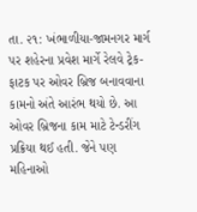તા. ૨૧: ખંભાળીયા-જામનગર માર્ગ પર શહેરના પ્રવેશ માર્ગે રેલવે ટ્રેક-ફાટક પર ઓવર બ્રિજ બનાવવાના કામનો અંતે આરંભ થયો છે. આ ઓવર બ્રિજના કામ માટે ટેન્ડરીંગ પ્રક્રિયા થઈ હતી. જેને પણ મહિનાઓ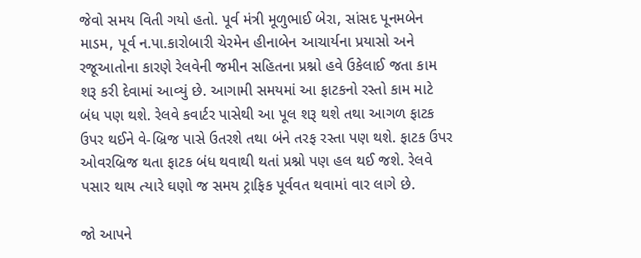જેવો સમય વિતી ગયો હતો. પૂર્વ મંત્રી મૂળુભાઈ બેરા, સાંસદ પૂનમબેન માડમ, પૂર્વ ન.પા.કારોબારી ચેરમેન હીનાબેન આચાર્યના પ્રયાસો અને રજૂઆતોના કારણે રેલવેની જમીન સહિતના પ્રશ્નો હવે ઉકેલાઈ જતા કામ શરૂ કરી દેવામાં આવ્યું છે. આગામી સમયમાં આ ફાટકનો રસ્તો કામ માટે બંધ પણ થશે. રેલવે કવાર્ટર પાસેથી આ પૂલ શરૂ થશે તથા આગળ ફાટક ઉપર થઈને વે-બ્રિજ પાસે ઉતરશે તથા બંને તરફ રસ્તા પણ થશે. ફાટક ઉપર ઓવરબ્રિજ થતા ફાટક બંધ થવાથી થતાં પ્રશ્નો પણ હલ થઈ જશે. રેલવે પસાર થાય ત્યારે ઘણો જ સમય ટ્રાફિક પૂર્વવત થવામાં વાર લાગે છે.

જો આપને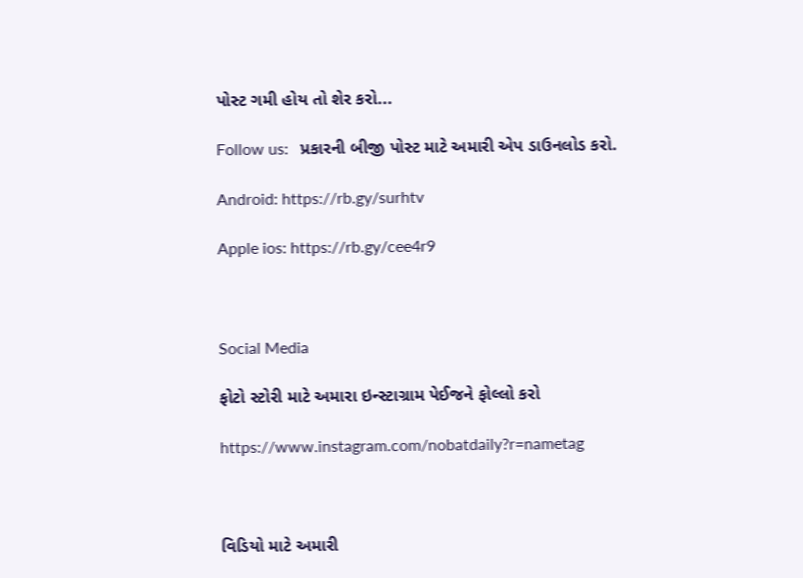પોસ્ટ ગમી હોય તો શેર કરો...

Follow us:   પ્રકારની બીજી પોસ્ટ માટે અમારી એપ ડાઉનલોડ કરો.

Android: https://rb.gy/surhtv

Apple ios: https://rb.gy/cee4r9



Social Media

ફોટો સ્ટોરી માટે અમારા ઇન્સ્ટાગ્રામ પેઈજને ફોલ્લો કરો

https://www.instagram.com/nobatdaily?r=nametag



વિડિયો માટે અમારી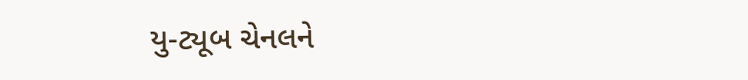યુ-ટ્યૂબ ચેનલને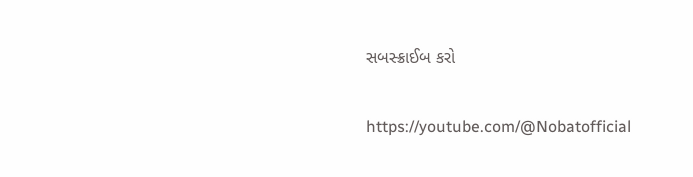સબસ્ક્રાઈબ કરો

https://youtube.com/@Nobatofficial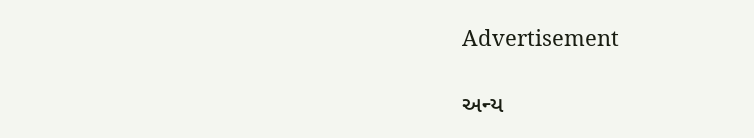Advertisement

અન્ય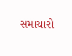સમાચારો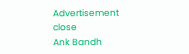Advertisement
close
Ank Bandh